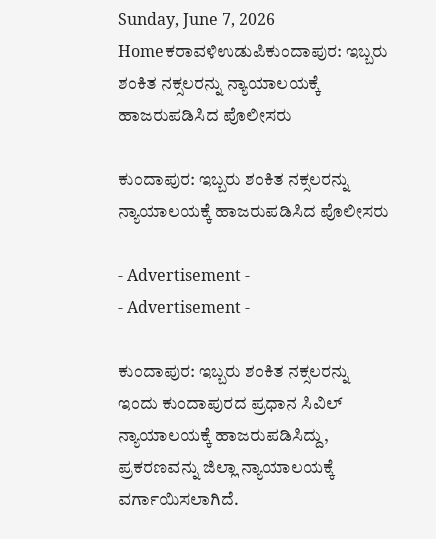Sunday, June 7, 2026
Homeಕರಾವಳಿಉಡುಪಿಕುಂದಾಪುರ: ಇಬ್ಬರು ಶಂಕಿತ ನಕ್ಸಲರನ್ನು ನ್ಯಾಯಾಲಯಕ್ಕೆ ಹಾಜರುಪಡಿಸಿದ ಪೊಲೀಸರು

ಕುಂದಾಪುರ: ಇಬ್ಬರು ಶಂಕಿತ ನಕ್ಸಲರನ್ನು ನ್ಯಾಯಾಲಯಕ್ಕೆ ಹಾಜರುಪಡಿಸಿದ ಪೊಲೀಸರು

- Advertisement -
- Advertisement -

ಕುಂದಾಪುರ: ಇಬ್ಬರು ಶಂಕಿತ ನಕ್ಸಲರನ್ನು ಇಂದು ಕುಂದಾಪುರದ ಪ್ರಧಾನ ಸಿವಿಲ್ ನ್ಯಾಯಾಲಯಕ್ಕೆ ಹಾಜರುಪಡಿಸಿದ್ದು, ಪ್ರಕರಣವನ್ನು ಜಿಲ್ಲಾ ನ್ಯಾಯಾಲಯಕ್ಕೆ ವರ್ಗಾಯಿಸಲಾಗಿದೆ.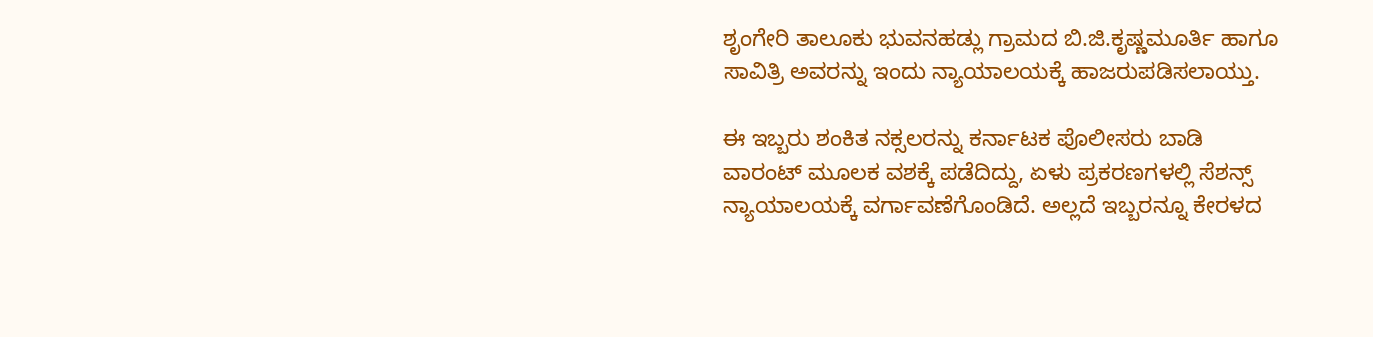ಶೃಂಗೇರಿ ತಾಲೂಕು ಭುವನಹಡ್ಲು ಗ್ರಾಮದ ಬಿ.ಜಿ.ಕೃಷ್ಣಮೂರ್ತಿ ಹಾಗೂ ಸಾವಿತ್ರಿ ಅವರನ್ನು ಇಂದು ನ್ಯಾಯಾಲಯಕ್ಕೆ ಹಾಜರುಪಡಿಸಲಾಯ್ತು.

ಈ ಇಬ್ಬರು ಶಂಕಿತ ನಕ್ಸಲರನ್ನು ಕರ್ನಾಟಕ ಪೊಲೀಸರು ಬಾಡಿ ವಾರಂಟ್ ಮೂಲಕ ವಶಕ್ಕೆ ಪಡೆದಿದ್ದು, ಏಳು ಪ್ರಕರಣಗಳಲ್ಲಿ ಸೆಶನ್ಸ್ ನ್ಯಾಯಾಲಯಕ್ಕೆ ವರ್ಗಾವಣೆಗೊಂಡಿದೆ. ಅಲ್ಲದೆ ಇಬ್ಬರನ್ನೂ ಕೇರಳದ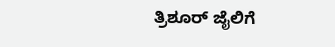ತ್ರಿಶೂರ್ ಜೈಲಿಗೆ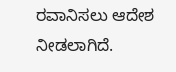ರವಾನಿಸಲು ಆದೇಶ ನೀಡಲಾಗಿದೆ.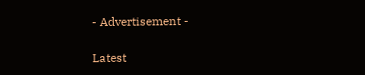- Advertisement -

Latest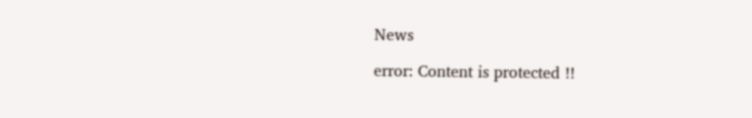News

error: Content is protected !!